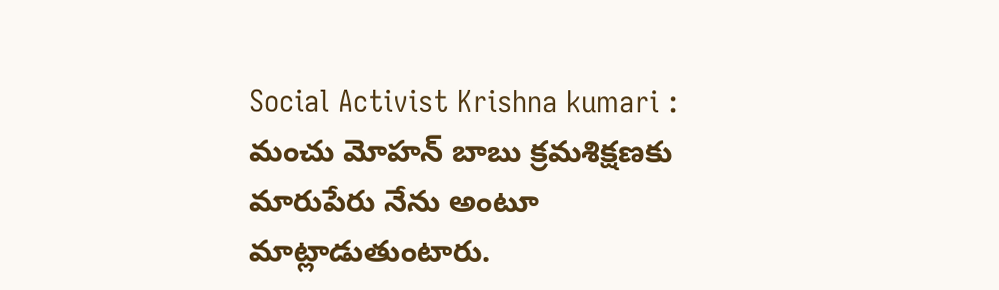Social Activist Krishna kumari : మంచు మోహన్ బాబు క్రమశిక్షణకు మారుపేరు నేను అంటూ మాట్లాడుతుంటారు.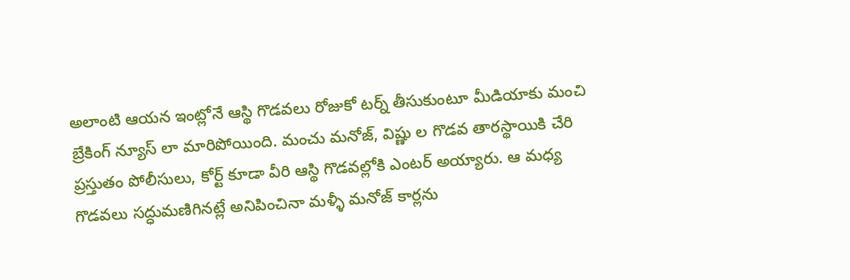అలాంటి ఆయన ఇంట్లోనే ఆస్థి గొడవలు రోజుకో టర్న్ తీసుకుంటూ మీడియాకు మంచి బ్రేకింగ్ న్యూస్ లా మారిపోయింది. మంచు మనోజ్, విష్ణు ల గొడవ తారస్థాయికి చేరి ప్రస్తుతం పోలీసులు, కోర్ట్ కూడా వీరి ఆస్థి గొడవల్లోకి ఎంటర్ అయ్యారు. ఆ మధ్య గొడవలు సద్ధుమణిగినట్లే అనిపించినా మళ్ళీ మనోజ్ కార్లను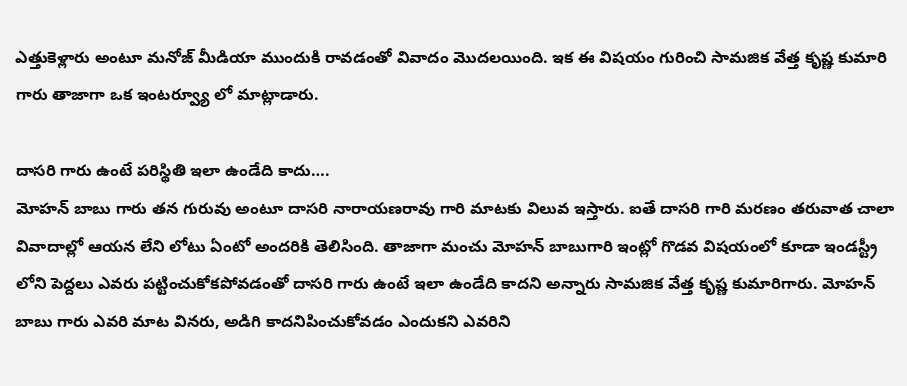ఎత్తుకెళ్లారు అంటూ మనోజ్ మీడియా ముందుకి రావడంతో వివాదం మొదలయింది. ఇక ఈ విషయం గురించి సామజిక వేత్త కృష్ణ కుమారి గారు తాజాగా ఒక ఇంటర్వ్యూ లో మాట్లాడారు.

దాసరి గారు ఉంటే పరిస్థితి ఇలా ఉండేది కాదు….
మోహన్ బాబు గారు తన గురువు అంటూ దాసరి నారాయణరావు గారి మాటకు విలువ ఇస్తారు. ఐతే దాసరి గారి మరణం తరువాత చాలా వివాదాల్లో ఆయన లేని లోటు ఏంటో అందరికి తెలిసింది. తాజాగా మంచు మోహన్ బాబుగారి ఇంట్లో గొడవ విషయంలో కూడా ఇండస్ట్రీ లోని పెద్దలు ఎవరు పట్టించుకోకపోవడంతో దాసరి గారు ఉంటే ఇలా ఉండేది కాదని అన్నారు సామజిక వేత్త కృష్ణ కుమారిగారు. మోహన్ బాబు గారు ఎవరి మాట వినరు, అడిగి కాదనిపించుకోవడం ఎందుకని ఎవరిని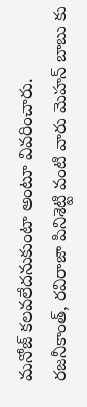మనోజ్ కలవలేదనుకుంటా అంటూ వివరించారు.
రజనీకాంత్, రవిరాజా పినిశెట్టి వంటి వారు మెహన్ బాబు కు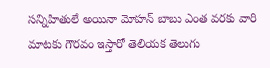సన్నిహితులే అయినా మోహన్ బాబు ఎంత వరకు వారి మాటకు గౌరవం ఇస్తారో తెలియక తెలుగు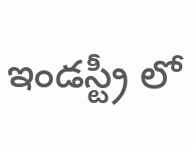ఇండస్ట్రీ లో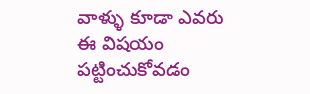వాళ్ళు కూడా ఎవరు ఈ విషయం పట్టించుకోవడం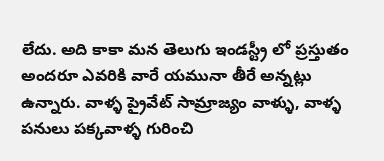లేదు. అది కాకా మన తెలుగు ఇండస్ట్రీ లో ప్రస్తుతం అందరూ ఎవరికి వారే యమునా తీరే అన్నట్లు ఉన్నారు. వాళ్ళ ప్రైవేట్ సామ్రాజ్యం వాళ్ళు, వాళ్ళ పనులు పక్కవాళ్ళ గురించి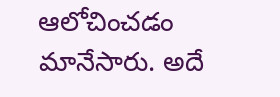ఆలోచించడం మానేసారు. అదే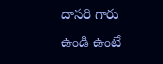దాసరి గారు ఉండి ఉంటే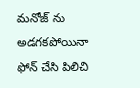మనోజ్ ను అడగకపోయినా ఫోన్ చేసి పిలిచి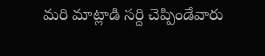మరి మాట్లాడి సర్ది చెప్పిండేవారు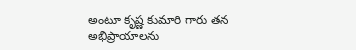అంటూ కృష్ణ కుమారి గారు తన అభిప్రాయాలను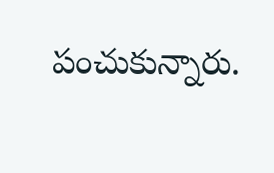పంచుకున్నారు.